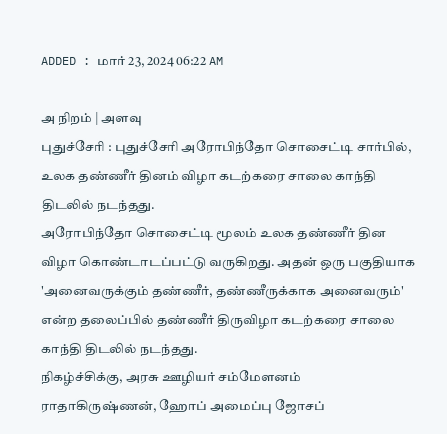ADDED : மார் 23, 2024 06:22 AM

அ நிறம் | அளவு
புதுச்சேரி : புதுச்சேரி அரோபிந்தோ சொசைட்டி சார்பில், உலக தண்ணீர் தினம் விழா கடற்கரை சாலை காந்தி திடலில் நடந்தது.
அரோபிந்தோ சொசைட்டி மூலம் உலக தண்ணீர் தின விழா கொண்டாடப்பட்டு வருகிறது. அதன் ஒரு பகுதியாக 'அனைவருக்கும் தண்ணீர், தண்ணீருக்காக அனைவரும்' என்ற தலைப்பில் தண்ணீர் திருவிழா கடற்கரை சாலை காந்தி திடலில் நடந்தது.
நிகழ்ச்சிக்கு, அரசு ஊழியர் சம்மேளனம் ராதாகிருஷ்ணன், ஹோப் அமைப்பு ஜோசப்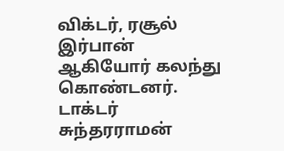விக்டர், ரசூல் இர்பான் ஆகியோர் கலந்து கொண்டனர். டாக்டர் சுந்தரராமன்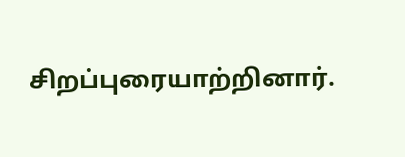சிறப்புரையாற்றினார்.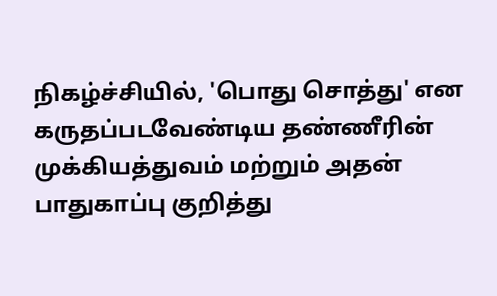நிகழ்ச்சியில், 'பொது சொத்து' என கருதப்படவேண்டிய தண்ணீரின் முக்கியத்துவம் மற்றும் அதன் பாதுகாப்பு குறித்து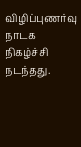விழிப்புணர்வு நாடக நிகழ்ச்சி நடந்தது.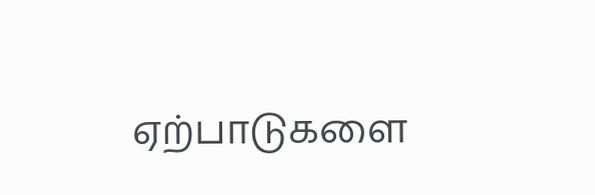ஏற்பாடுகளை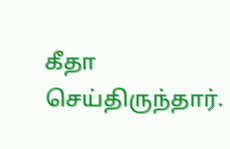கீதா செய்திருந்தார்.